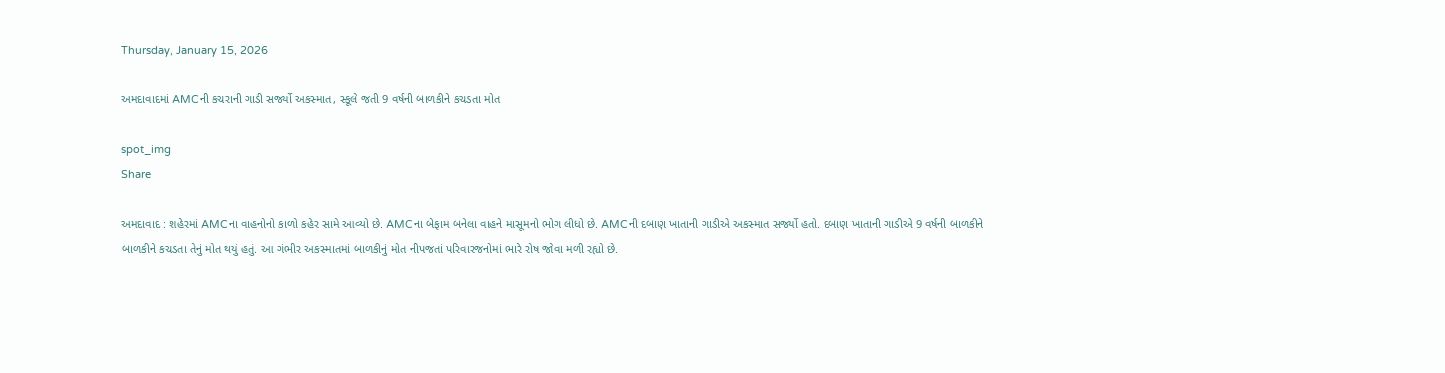Thursday, January 15, 2026

અમદાવાદમાં AMCની કચરાની ગાડી સર્જ્યો અકસ્માત, સ્કૂલે જતી 9 વર્ષની બાળકીને કચડતા મોત

spot_img
Share

અમદાવાદ : શહેરમાં AMCના વાહનોનો કાળો કહેર સામે આવ્યો છે. AMCના બેફામ બનેલા વાહને માસૂમનો ભોગ લીધો છે. AMCની દબાણ ખાતાની ગાડીએ અકસ્માત સર્જ્યો હતો. દબાણ ખાતાની ગાડીએ 9 વર્ષની બાળકીને બાળકીને કચડતા તેનું મોત થયું હતું. આ ગંભીર અકસ્માતમાં બાળકીનું મોત નીપજતાં પરિવારજનોમાં ભારે રોષ જોવા મળી રહ્યો છે.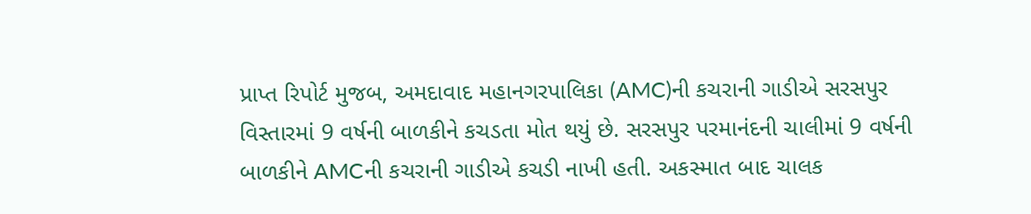પ્રાપ્ત રિપોર્ટ મુજબ, અમદાવાદ મહાનગરપાલિકા (AMC)ની કચરાની ગાડીએ સરસપુર વિસ્તારમાં 9 વર્ષની બાળકીને કચડતા મોત થયું છે. સરસપુર પરમાનંદની ચાલીમાં 9 વર્ષની બાળકીને AMCની કચરાની ગાડીએ કચડી નાખી હતી. અકસ્માત બાદ ચાલક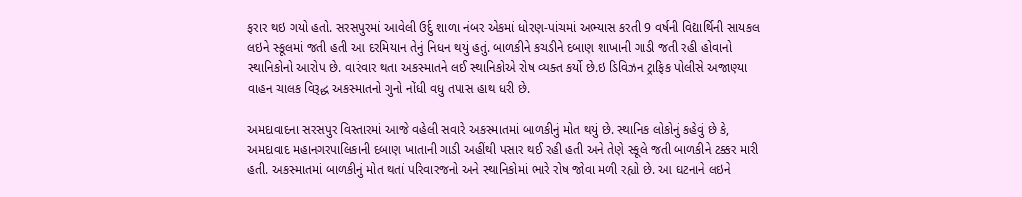ફરાર થઇ ગયો હતો. સરસપુરમાં આવેલી ઉર્દુ શાળા નંબર એકમાં ધોરણ-પાંચમાં અભ્યાસ કરતી 9 વર્ષની વિદ્યાર્થિની સાયકલ લઇને સ્કૂલમાં જતી હતી આ દરમિયાન તેનું નિધન થયું હતું. બાળકીને કચડીને દબાણ શાખાની ગાડી જતી રહી હોવાનો સ્થાનિકોનો આરોપ છે. વારંવાર થતા અકસ્માતને લઈ સ્થાનિકોએ રોષ વ્યક્ત કર્યો છે.ઇ ડિવિઝન ટ્રાફિક પોલીસે અજાણ્યા વાહન ચાલક વિરૂદ્ધ અકસ્માતનો ગુનો નોંધી વધુ તપાસ હાથ ધરી છે.

અમદાવાદના સરસપુર વિસ્તારમાં આજે વહેલી સવારે અકસ્માતમાં બાળકીનું મોત થયું છે. સ્થાનિક લોકોનું કહેવું છે કે, અમદાવાદ મહાનગરપાલિકાની દબાણ ખાતાની ગાડી અહીંથી પસાર થઈ રહી હતી અને તેણે સ્કૂલે જતી બાળકીને ટક્કર મારી હતી. અકસ્માતમાં બાળકીનું મોત થતાં પરિવારજનો અને સ્થાનિકોમાં ભારે રોષ જોવા મળી રહ્યો છે. આ ઘટનાને લઇને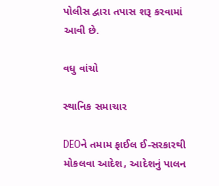પોલીસ દ્વારા તપાસ શરૂ કરવામાં આવી છે.

વધુ વાંચો

સ્થાનિક સમાચાર

DEOને તમામ ફાઈલ ઈ-સરકારથી મોકલવા આદેશ, આદેશનું પાલન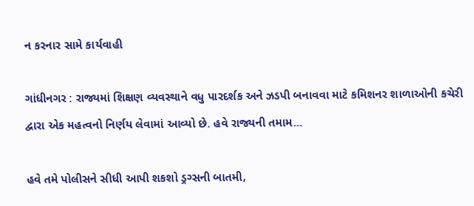ન કરનાર સામે કાર્યવાહી

ગાંધીનગર : રાજ્યમાં શિક્ષણ વ્યવસ્થાને વધુ પારદર્શક અને ઝડપી બનાવવા માટે કમિશનર શાળાઓની કચેરી દ્વારા એક મહત્વનો નિર્ણય લેવામાં આવ્યો છે. હવે રાજ્યની તમામ...

હવે તમે પોલીસને સીધી આપી શકશો ડ્રગ્સની બાતમી,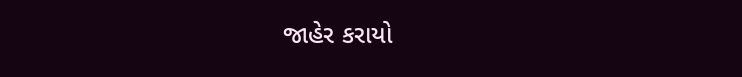જાહેર કરાયો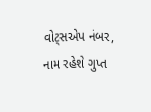વોટ્સએપ નંબર, નામ રહેશે ગુપ્ત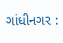ગાંધીનગર :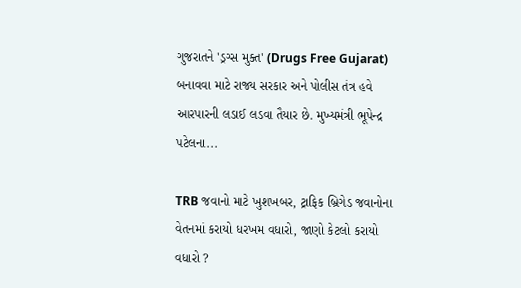ગુજરાતને 'ડ્રગ્સ મુક્ત' (Drugs Free Gujarat) બનાવવા માટે રાજ્ય સરકાર અને પોલીસ તંત્ર હવે આરપારની લડાઈ લડવા તૈયાર છે. મુખ્યમંત્રી ભૂપેન્દ્ર પટેલના...

TRB જવાનો માટે ખુશખબર, ટ્રાફિક બ્રિગેડ જવાનોના વેતનમાં કરાયો ધરખમ વધારો, જાણો કેટલો કરાયો વધારો ?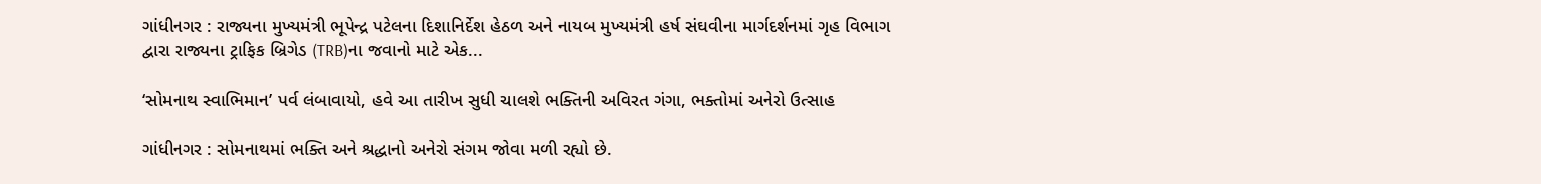ગાંધીનગર : રાજ્યના મુખ્યમંત્રી ભૂપેન્દ્ર પટેલના દિશાનિર્દેશ હેઠળ અને નાયબ મુખ્યમંત્રી હર્ષ સંઘવીના માર્ગદર્શનમાં ગૃહ વિભાગ દ્વારા રાજ્યના ટ્રાફિક બ્રિગેડ (TRB)ના જવાનો માટે એક...

‘સોમનાથ સ્વાભિમાન’ પર્વ લંબાવાયો, હવે આ તારીખ સુધી ચાલશે ભક્તિની અવિરત ગંગા, ભક્તોમાં અનેરો ઉત્સાહ

ગાંધીનગર : સોમનાથમાં ભક્તિ અને શ્રદ્ધાનો અનેરો સંગમ જોવા મળી રહ્યો છે.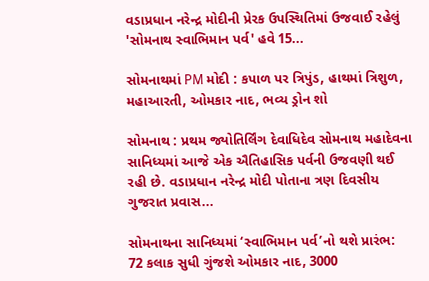વડાપ્રધાન નરેન્દ્ર મોદીની પ્રેરક ઉપસ્થિતિમાં ઉજવાઈ રહેલું 'સોમનાથ સ્વાભિમાન પર્વ' હવે 15...

સોમનાથમાં PM મોદી : કપાળ પર ત્રિપુંડ, હાથમાં ત્રિશુળ, મહાઆરતી, ઓમકાર નાદ, ભવ્ય ડ્રોન શો

સોમનાથ : પ્રથમ જ્યોતિર્લિંગ દેવાધિદેવ સોમનાથ મહાદેવના સાનિધ્યમાં આજે એક ઐતિહાસિક પર્વની ઉજવણી થઈ રહી છે. વડાપ્રધાન નરેન્દ્ર મોદી પોતાના ત્રણ દિવસીય ગુજરાત પ્રવાસ...

સોમનાથના સાનિધ્યમાં ‘સ્વાભિમાન પર્વ’નો થશે પ્રારંભ: 72 કલાક સુધી ગુંજશે ઓમકાર નાદ, 3000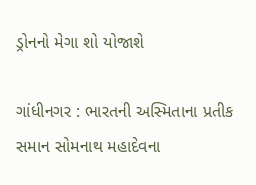ડ્રોનનો મેગા શો યોજાશે

ગાંધીનગર : ભારતની અસ્મિતાના પ્રતીક સમાન સોમનાથ મહાદેવના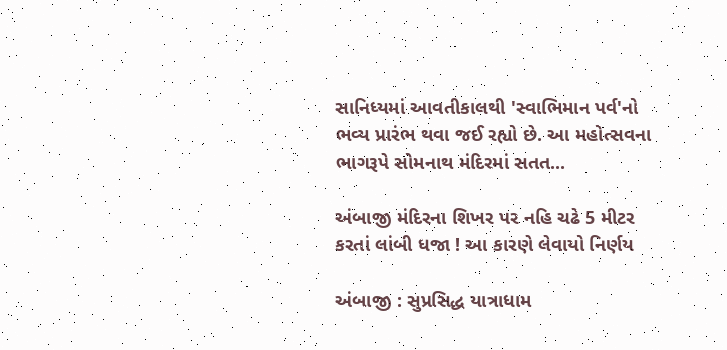સાનિધ્યમાં આવતીકાલથી 'સ્વાભિમાન પર્વ'નો ભવ્ય પ્રારંભ થવા જઈ રહ્યો છે. આ મહોત્સવના ભાગરૂપે સોમનાથ મંદિરમાં સતત...

અંબાજી મંદિરના શિખર પર નહિ ચઢે 5 મીટર કરતાં લાંબી ધજા ! આ કારણે લેવાયો નિર્ણય

અંબાજી : સુપ્રસિદ્ધ યાત્રાધામ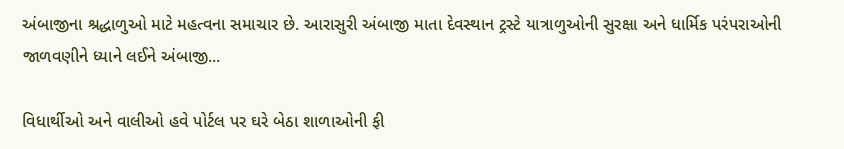અંબાજીના શ્રદ્ધાળુઓ માટે મહત્વના સમાચાર છે. આરાસુરી અંબાજી માતા દેવસ્થાન ટ્રસ્ટે યાત્રાળુઓની સુરક્ષા અને ધાર્મિક પરંપરાઓની જાળવણીને ધ્યાને લઈને અંબાજી...

વિધાર્થીઓ અને વાલીઓ હવે પોર્ટલ પર ઘરે બેઠા શાળાઓની ફી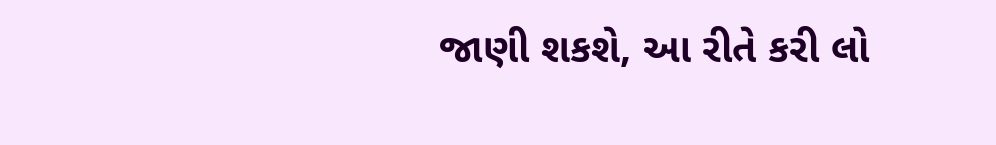જાણી શકશે, આ રીતે કરી લો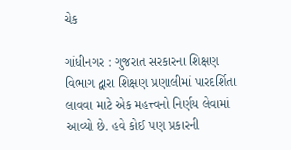ચેક

ગાંધીનગર : ગુજરાત સરકારના શિક્ષણ વિભાગ દ્વારા શિક્ષણ પ્રણાલીમાં પારદર્શિતા લાવવા માટે એક મહત્ત્વનો નિર્ણય લેવામાં આવ્યો છે. હવે કોઈ પણ પ્રકારની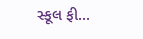સ્કૂલ ફી...